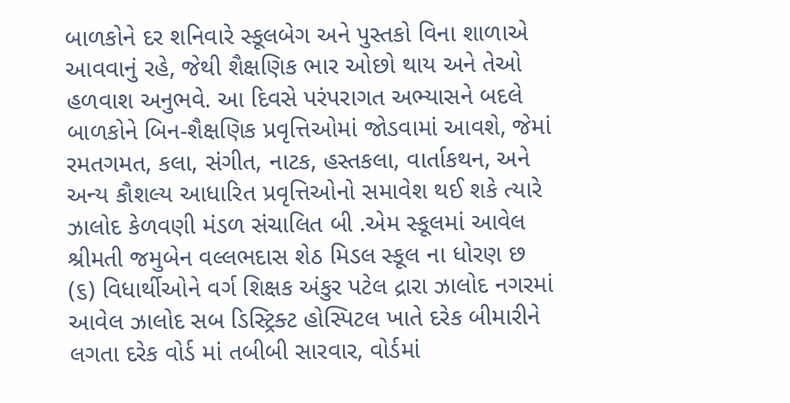બાળકોને દર શનિવારે સ્કૂલબેગ અને પુસ્તકો વિના શાળાએ આવવાનું રહે, જેથી શૈક્ષણિક ભાર ઓછો થાય અને તેઓ હળવાશ અનુભવે. આ દિવસે પરંપરાગત અભ્યાસને બદલે બાળકોને બિન-શૈક્ષણિક પ્રવૃત્તિઓમાં જોડવામાં આવશે, જેમાં રમતગમત, કલા, સંગીત, નાટક, હસ્તકલા, વાર્તાકથન, અને અન્ય કૌશલ્ય આધારિત પ્રવૃત્તિઓનો સમાવેશ થઈ શકે ત્યારે ઝાલોદ કેળવણી મંડળ સંચાલિત બી .એમ સ્કૂલમાં આવેલ શ્રીમતી જમુબેન વલ્લભદાસ શેઠ મિડલ સ્કૂલ ના ધોરણ છ (૬) વિધાર્થીઓને વર્ગ શિક્ષક અંકુર પટેલ દ્રારા ઝાલોદ નગરમાં આવેલ ઝાલોદ સબ ડિસ્ટ્રિક્ટ હોસ્પિટલ ખાતે દરેક બીમારીને લગતા દરેક વોર્ડ માં તબીબી સારવાર, વોર્ડમાં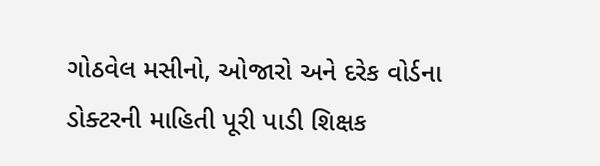ગોઠવેલ મસીનો, ઓજારો અને દરેક વોર્ડના ડોક્ટરની માહિતી પૂરી પાડી શિક્ષક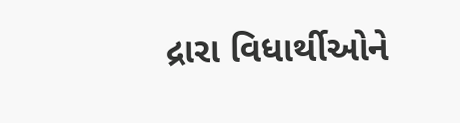દ્રારા વિધાર્થીઓને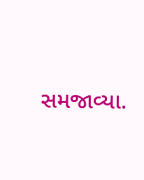સમજાવ્યા.